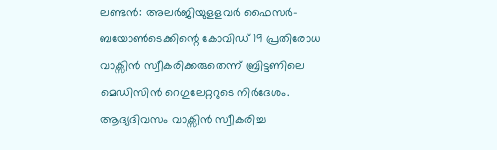ലണ്ടൻ: അലർജിയുളളവർ ഫൈസർ-ബയോൺടെക്കിന്റെ കോവിഡ് 19 പ്രതിരോധ വാക്സിൻ സ്വീകരിക്കരുതെന്ന് ബ്രിട്ടണിലെ മെഡിസിൻ റെഗുലേറ്ററുടെ നിർദേശം. ആദ്യദിവസം വാക്സിൻ സ്വീകരിച്ച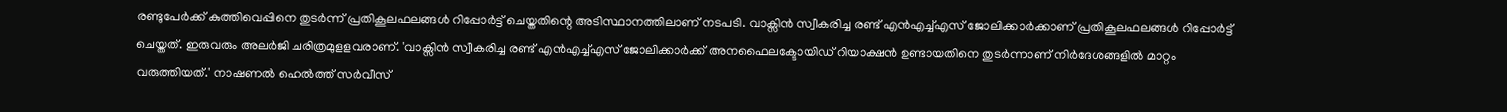രണ്ടുപേർക്ക് കുത്തിവെപ്പിനെ തുടർന്ന് പ്രതികൂലഫലങ്ങൾ റിപ്പോർട്ട് ചെയ്തതിന്റെ അടിസ്ഥാനത്തിലാണ് നടപടി. വാക്സിൻ സ്വീകരിച്ച രണ്ട് എൻഎച്ച്എസ് ജോലിക്കാർക്കാണ് പ്രതികൂലഫലങ്ങൾ റിപ്പോർട്ട് ചെയ്തത്. ഇരുവരും അലർജി ചരിത്രമുളളവരാണ്. 'വാക്സിൻ സ്വീകരിച്ച രണ്ട് എൻഎച്ച്എസ് ജോലിക്കാർക്ക് അനഫൈലക്ടോയിഡ് റിയാക്ഷൻ ഉണ്ടായതിനെ തുടർന്നാണ് നിർദേശങ്ങളിൽ മാറ്റം വരുത്തിയത്.' നാഷണൽ ഹെൽത്ത് സർവീസ്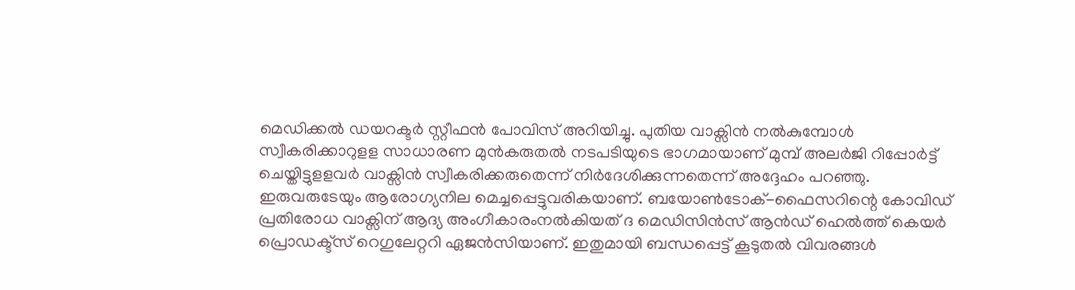മെഡിക്കൽ ഡയറക്ടർ സ്റ്റീഫൻ പോവിസ് അറിയിച്ചു. പുതിയ വാക്സിൻ നൽകുമ്പോൾ സ്വീകരിക്കാറുളള സാധാരണ മുൻകരുതൽ നടപടിയുടെ ഭാഗമായാണ് മുമ്പ് അലർജി റിപ്പോർട്ട് ചെയ്തിട്ടുളളവർ വാക്സിൻ സ്വീകരിക്കരുതെന്ന് നിർദേശിക്കുന്നതെന്ന് അദ്ദേഹം പറഞ്ഞു. ഇരുവരുടേയും ആരോഗ്യനില മെച്ചപ്പെട്ടുവരികയാണ്. ബയോൺടോക്-ഫൈസറിന്റെ കോവിഡ് പ്രതിരോധ വാക്സിന് ആദ്യ അംഗീകാരംനൽകിയത് ദ മെഡിസിൻസ് ആൻഡ് ഹെൽത്ത് കെയർ പ്രൊഡക്ട്സ് റെഗുലേറ്ററി ഏജൻസിയാണ്. ഇതുമായി ബന്ധപ്പെട്ട് കൂടുതൽ വിവരങ്ങൾ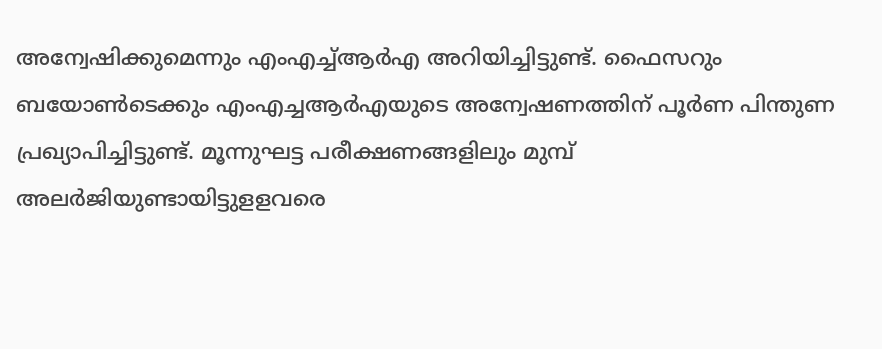അന്വേഷിക്കുമെന്നും എംഎച്ച്ആർഎ അറിയിച്ചിട്ടുണ്ട്. ഫൈസറും ബയോൺടെക്കും എംഎച്ചആർഎയുടെ അന്വേഷണത്തിന് പൂർണ പിന്തുണ പ്രഖ്യാപിച്ചിട്ടുണ്ട്. മൂന്നുഘട്ട പരീക്ഷണങ്ങളിലും മുമ്പ് അലർജിയുണ്ടായിട്ടുളളവരെ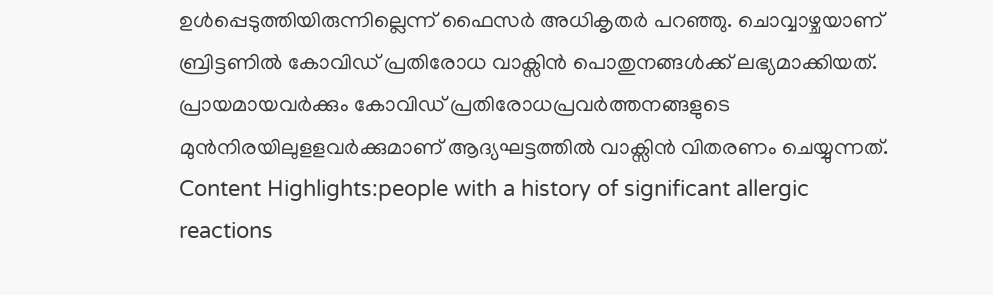ഉൾപ്പെടുത്തിയിരുന്നില്ലെന്ന് ഫൈസർ അധികൃതർ പറഞ്ഞു. ചൊവ്വാഴ്ചയാണ് ബ്രിട്ടണിൽ കോവിഡ് പ്രതിരോധ വാക്സിൻ പൊതുനങ്ങൾക്ക് ലഭ്യമാക്കിയത്. പ്രായമായവർക്കും കോവിഡ് പ്രതിരോധപ്രവർത്തനങ്ങളുടെ മുൻനിരയിലുളളവർക്കുമാണ് ആദ്യഘട്ടത്തിൽ വാക്സിൻ വിതരണം ചെയ്യുന്നത്. Content Highlights:people with a history of significant allergic reactions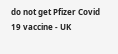do not get Pfizer Covid 19 vaccine - UK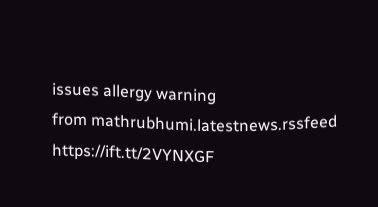issues allergy warning
from mathrubhumi.latestnews.rssfeed https://ift.tt/2VYNXGF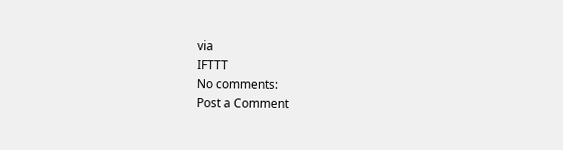via
IFTTT
No comments:
Post a Comment